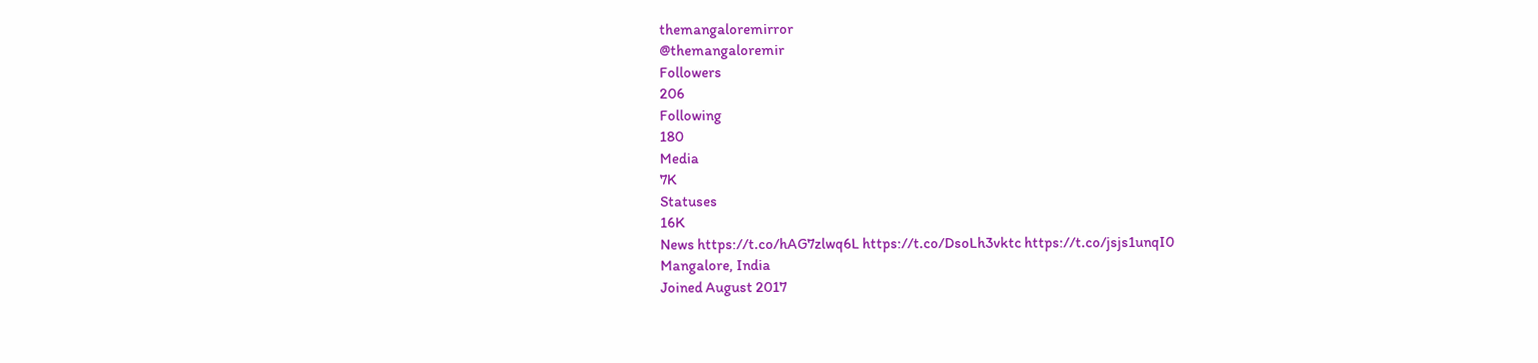themangaloremirror
@themangaloremir
Followers
206
Following
180
Media
7K
Statuses
16K
News https://t.co/hAG7zlwq6L https://t.co/DsoLh3vktc https://t.co/jsjs1unqI0
Mangalore, India
Joined August 2017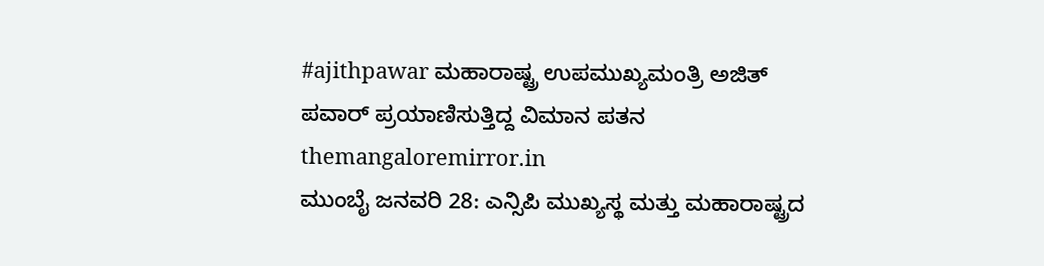#ajithpawar ಮಹಾರಾಷ್ಟ್ರ ಉಪಮುಖ್ಯಮಂತ್ರಿ ಅಜಿತ್ ಪವಾರ್ ಪ್ರಯಾಣಿಸುತ್ತಿದ್ದ ವಿಮಾನ ಪತನ
themangaloremirror.in
ಮುಂಬೈ ಜನವರಿ 28: ಎನ್ಸಿಪಿ ಮುಖ್ಯಸ್ಥ ಮತ್ತು ಮಹಾರಾಷ್ಟ್ರದ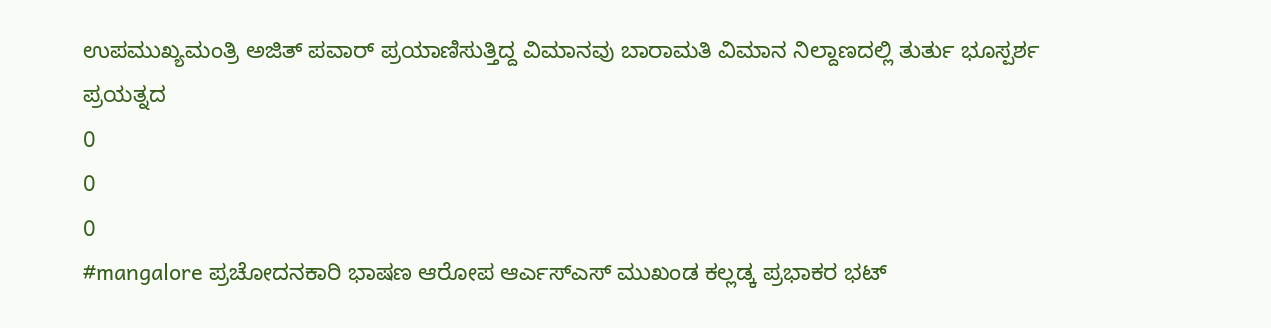ಉಪಮುಖ್ಯಮಂತ್ರಿ ಅಜಿತ್ ಪವಾರ್ ಪ್ರಯಾಣಿಸುತ್ತಿದ್ದ ವಿಮಾನವು ಬಾರಾಮತಿ ವಿಮಾನ ನಿಲ್ದಾಣದಲ್ಲಿ ತುರ್ತು ಭೂಸ್ಪರ್ಶ ಪ್ರಯತ್ನದ
0
0
0
#mangalore ಪ್ರಚೋದನಕಾರಿ ಭಾಷಣ ಆರೋಪ ಆರ್ಎಸ್ಎಸ್ ಮುಖಂಡ ಕಲ್ಲಡ್ಕ ಪ್ರಭಾಕರ ಭಟ್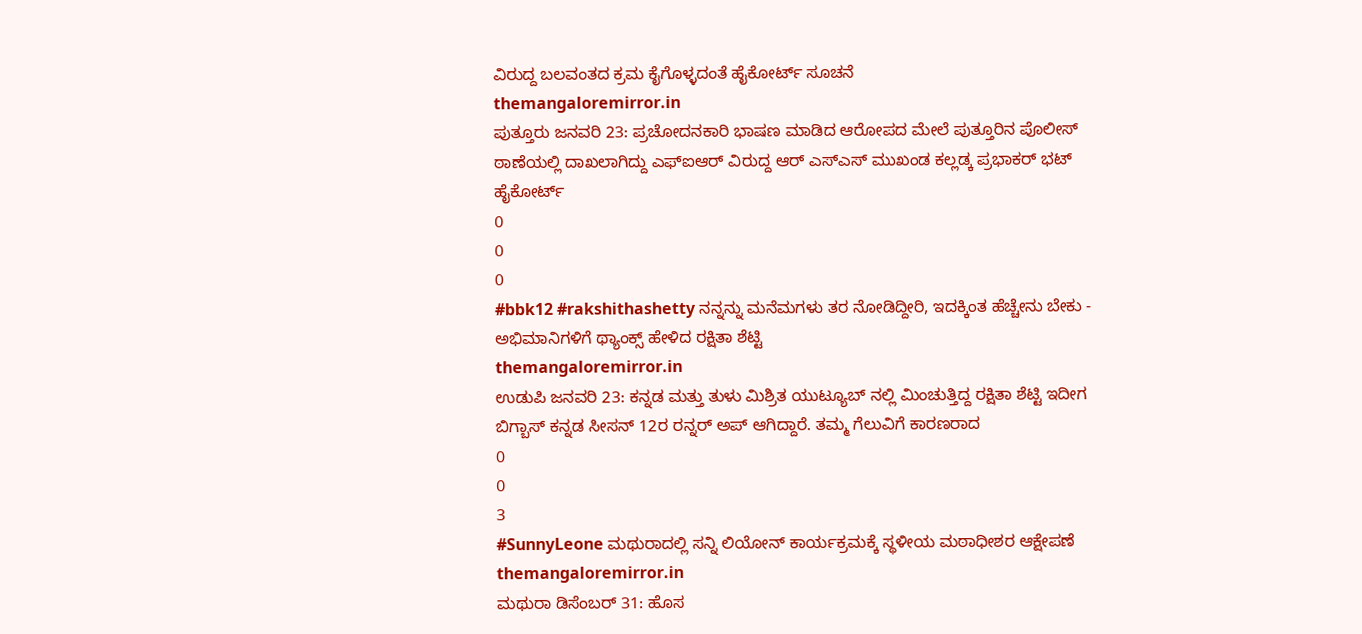ವಿರುದ್ದ ಬಲವಂತದ ಕ್ರಮ ಕೈಗೊಳ್ಳದಂತೆ ಹೈಕೋರ್ಟ್ ಸೂಚನೆ
themangaloremirror.in
ಪುತ್ತೂರು ಜನವರಿ 23: ಪ್ರಚೋದನಕಾರಿ ಭಾಷಣ ಮಾಡಿದ ಆರೋಪದ ಮೇಲೆ ಪುತ್ತೂರಿನ ಪೊಲೀಸ್ ಠಾಣೆಯಲ್ಲಿ ದಾಖಲಾಗಿದ್ದು ಎಫ್ಐಆರ್ ವಿರುದ್ದ ಆರ್ ಎಸ್ಎಸ್ ಮುಖಂಡ ಕಲ್ಲಡ್ಕ ಪ್ರಭಾಕರ್ ಭಟ್ ಹೈಕೋರ್ಟ್
0
0
0
#bbk12 #rakshithashetty ನನ್ನನ್ನು ಮನೆಮಗಳು ತರ ನೋಡಿದ್ದೀರಿ, ಇದಕ್ಕಿಂತ ಹೆಚ್ಚೇನು ಬೇಕು - ಅಭಿಮಾನಿಗಳಿಗೆ ಥ್ಯಾಂಕ್ಸ್ ಹೇಳಿದ ರಕ್ಷಿತಾ ಶೆಟ್ಟಿ
themangaloremirror.in
ಉಡುಪಿ ಜನವರಿ 23: ಕನ್ನಡ ಮತ್ತು ತುಳು ಮಿಶ್ರಿತ ಯುಟ್ಯೂಬ್ ನಲ್ಲಿ ಮಿಂಚುತ್ತಿದ್ದ ರಕ್ಷಿತಾ ಶೆಟ್ಟಿ ಇದೀಗ ಬಿಗ್ಬಾಸ್ ಕನ್ನಡ ಸೀಸನ್ 12ರ ರನ್ನರ್ ಅಪ್ ಆಗಿದ್ದಾರೆ. ತಮ್ಮ ಗೆಲುವಿಗೆ ಕಾರಣರಾದ
0
0
3
#SunnyLeone ಮಥುರಾದಲ್ಲಿ ಸನ್ನಿ ಲಿಯೋನ್ ಕಾರ್ಯಕ್ರಮಕ್ಕೆ ಸ್ಥಳೀಯ ಮಠಾಧೀಶರ ಆಕ್ಷೇಪಣೆ
themangaloremirror.in
ಮಥುರಾ ಡಿಸೆಂಬರ್ 31: ಹೊಸ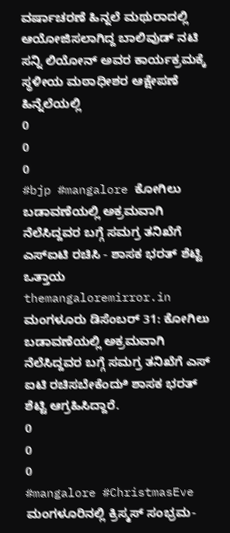ವರ್ಷಾಚರಣೆ ಹಿನ್ನಲೆ ಮಥುರಾದಲ್ಲಿ ಆಯೋಜಿಸಲಾಗಿದ್ದ ಬಾಲಿವುಡ್ ನಟಿ ಸನ್ನಿ ಲಿಯೋನ್ ಅವರ ಕಾರ್ಯಕ್ರಮಕ್ಕೆ ಸ್ಥಳೀಯ ಮಠಾಧೀಶರ ಆಕ್ಷೇಪಣೆ ಹಿನ್ನೆಲೆಯಲ್ಲಿ
0
0
0
#bjp #mangalore ಕೋಗಿಲು ಬಡಾವಣೆಯಲ್ಲಿ ಅಕ್ರಮವಾಗಿ ನೆಲೆಸಿದ್ದವರ ಬಗ್ಗೆ ಸಮಗ್ರ ತನಿಖೆಗೆ ಎಸ್ಐಟಿ ರಚಿಸಿ - ಶಾಸಕ ಭರತ್ ಶೆಟ್ಟಿ ಒತ್ತಾಯ
themangaloremirror.in
ಮಂಗಳೂರು ಡಿಸೆಂಬರ್ 31: ಕೋಗಿಲು ಬಡಾವಣೆಯಲ್ಲಿ ಅಕ್ರಮವಾಗಿ ನೆಲೆಸಿದ್ದವರ ಬಗ್ಗೆ ಸಮಗ್ರ ತನಿಖೆಗೆ ಎಸ್ ಐಟಿ ರಚಿಸಬೇಕೆಂದುಿ ಶಾಸಕ ಭರತ್ ಶೆಟ್ಟಿ ಆಗ್ರಹಿಸಿದ್ದಾರೆ.
0
0
0
#mangalore #ChristmasEve ಮಂಗಳೂರಿನಲ್ಲಿ ಕ್ರಿಸ್ಮಸ್ ಸಂಭ್ರಮ-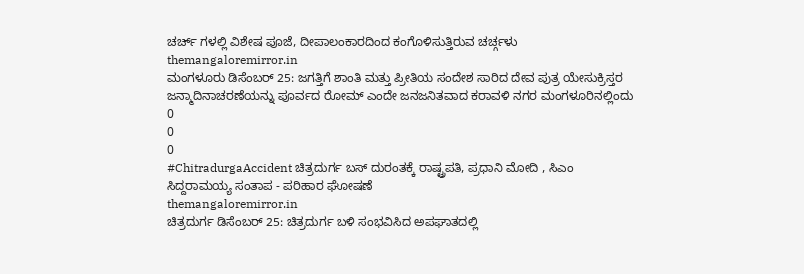ಚರ್ಚ್ ಗಳಲ್ಲಿ ವಿಶೇಷ ಪೂಜೆ, ದೀಪಾಲಂಕಾರದಿಂದ ಕಂಗೊಳಿಸುತ್ತಿರುವ ಚರ್ಚ್ಗಳು
themangaloremirror.in
ಮಂಗಳೂರು ಡಿಸೆಂಬರ್ 25: ಜಗತ್ತಿಗೆ ಶಾಂತಿ ಮತ್ತು ಪ್ರೀತಿಯ ಸಂದೇಶ ಸಾರಿದ ದೇವ ಪುತ್ರ ಯೇಸುಕ್ರಿಸ್ತರ ಜನ್ಮಾದಿನಾಚರಣೆಯನ್ನು ಪೂರ್ವದ ರೋಮ್ ಎಂದೇ ಜನಜನಿತವಾದ ಕರಾವಳಿ ನಗರ ಮಂಗಳೂರಿನಲ್ಲಿಂದು
0
0
0
#ChitradurgaAccident ಚಿತ್ರದುರ್ಗ ಬಸ್ ದುರಂತಕ್ಕೆ ರಾಷ್ಟ್ರಪತಿ, ಪ್ರಧಾನಿ ಮೋದಿ , ಸಿಎಂ ಸಿದ್ದರಾಮಯ್ಯ ಸಂತಾಪ - ಪರಿಹಾರ ಘೋಷಣೆ
themangaloremirror.in
ಚಿತ್ರದುರ್ಗ ಡಿಸೆಂಬರ್ 25: ಚಿತ್ರದುರ್ಗ ಬಳಿ ಸಂಭವಿಸಿದ ಅಪಘಾತದಲ್ಲಿ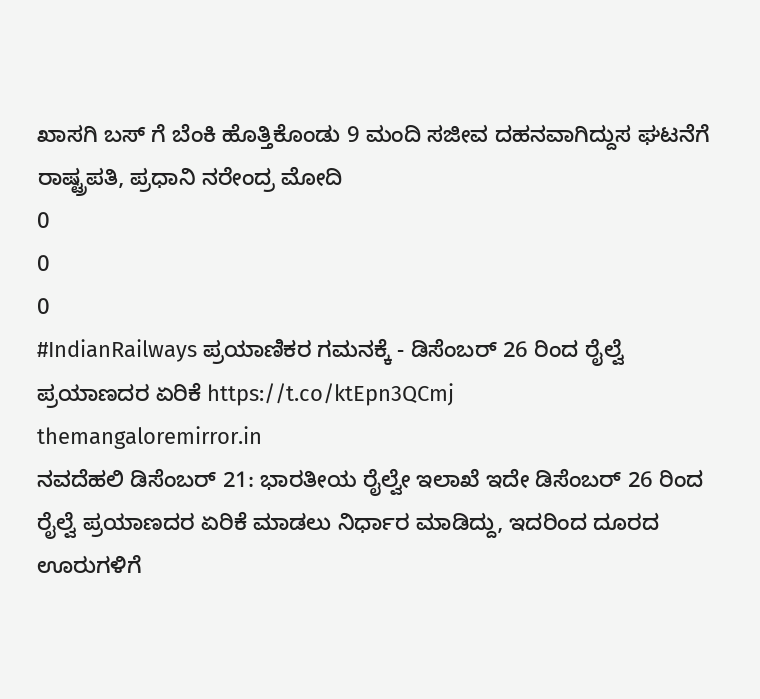ಖಾಸಗಿ ಬಸ್ ಗೆ ಬೆಂಕಿ ಹೊತ್ತಿಕೊಂಡು 9 ಮಂದಿ ಸಜೀವ ದಹನವಾಗಿದ್ದುಸ ಘಟನೆಗೆ ರಾಷ್ಟ್ರಪತಿ, ಪ್ರಧಾನಿ ನರೇಂದ್ರ ಮೋದಿ
0
0
0
#IndianRailways ಪ್ರಯಾಣಿಕರ ಗಮನಕ್ಕೆ - ಡಿಸೆಂಬರ್ 26 ರಿಂದ ರೈಲ್ವೆ ಪ್ರಯಾಣದರ ಏರಿಕೆ https://t.co/ktEpn3QCmj
themangaloremirror.in
ನವದೆಹಲಿ ಡಿಸೆಂಬರ್ 21: ಭಾರತೀಯ ರೈಲ್ವೇ ಇಲಾಖೆ ಇದೇ ಡಿಸೆಂಬರ್ 26 ರಿಂದ ರೈಲ್ವೆ ಪ್ರಯಾಣದರ ಏರಿಕೆ ಮಾಡಲು ನಿರ್ಧಾರ ಮಾಡಿದ್ದು, ಇದರಿಂದ ದೂರದ ಊರುಗಳಿಗೆ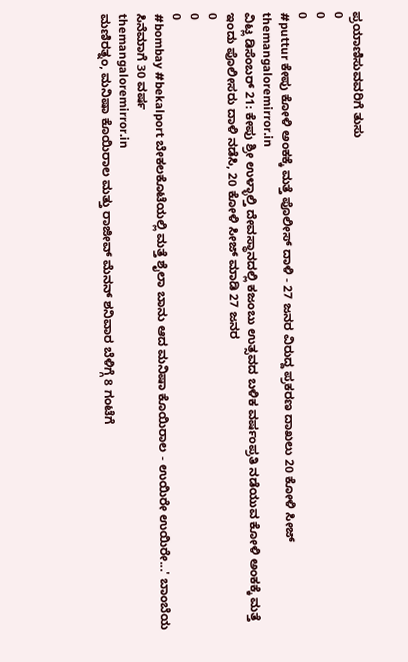ಪ್ರಯಾಣಿಸುವವರಿಗೆ ತುಸು
0
0
0
#puttur ಕೇಪು ಕೋಳಿ ಅಂಕಕ್ಕೆ ಮತ್ತೆ ಪೊಲೀಸ್ ದಾಳಿ - 27 ಜನರ ವಿರುದ್ದ ಪ್ರಕರಣ ದಾಖಲು 20 ಕೋಳಿ ಸೀಜ್
themangaloremirror.in
ವಿಟ್ಲ ಡಿಸೆಂಬರ್ 21: ಕೇಪು ಶ್ರೀ ಉಳ್ಳಾಲ್ತಿ ದೇವಸ್ಥಾನದಲ್ಲಿ ಕಜಂಬು ಉತ್ಸವದ ಬಳಿಕ ವರ್ಷಂಪ್ರತಿ ನಡೆಯುವ ಕೋಳಿ ಅಂಕಕ್ಕೆ ಮತ್ತೆ ಇಂದು ಪೊಲೀಸರು ದಾಳಿ ನಡೆಸಿ, 20 ಕೋಳಿ ಸೀಜ್ ಮಾಡಿ 27 ಜನರ
0
0
0
#bombay #bekalport ಬೇಕಲಕೊಟೆಯಲ್ಲಿ ಮತ್ತೆ ಶೈಲಾ ಬಾನು ಆದ ಮನಿಷಾ ಕೊಯಿರಾಲ - ಉಯಿರೇ ಉಯಿರೇ...' ಬಾಂಬೆಯ ಸಿನೆಮಾಗೆ 30 ವರ್ಷ
themangaloremirror.in
ಮಣಿರತ್ನಂ, ಮನಿಷಾ ಕೊಯಿರಾಲ ಮತ್ತು ರಾಜೀವ್ ಮೆನನ್ ಶನಿವಾರ ಬೆಳಿಗ್ಗೆ 8 ಗಂಟೆಗೆ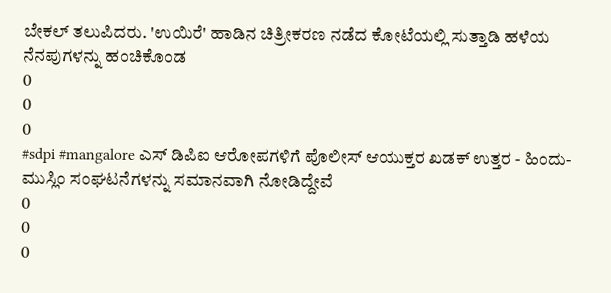ಬೇಕಲ್ ತಲುಪಿದರು. 'ಉಯಿರೆ' ಹಾಡಿನ ಚಿತ್ರೀಕರಣ ನಡೆದ ಕೋಟೆಯಲ್ಲಿ ಸುತ್ತಾಡಿ ಹಳೆಯ ನೆನಪುಗಳನ್ನು ಹಂಚಿಕೊಂಡ
0
0
0
#sdpi #mangalore ಎಸ್ ಡಿಪಿಐ ಆರೋಪಗಳಿಗೆ ಪೊಲೀಸ್ ಆಯುಕ್ತರ ಖಡಕ್ ಉತ್ತರ - ಹಿಂದು- ಮುಸ್ಲಿಂ ಸಂಘಟನೆಗಳನ್ನು ಸಮಾನವಾಗಿ ನೋಡಿದ್ದೇವೆ
0
0
0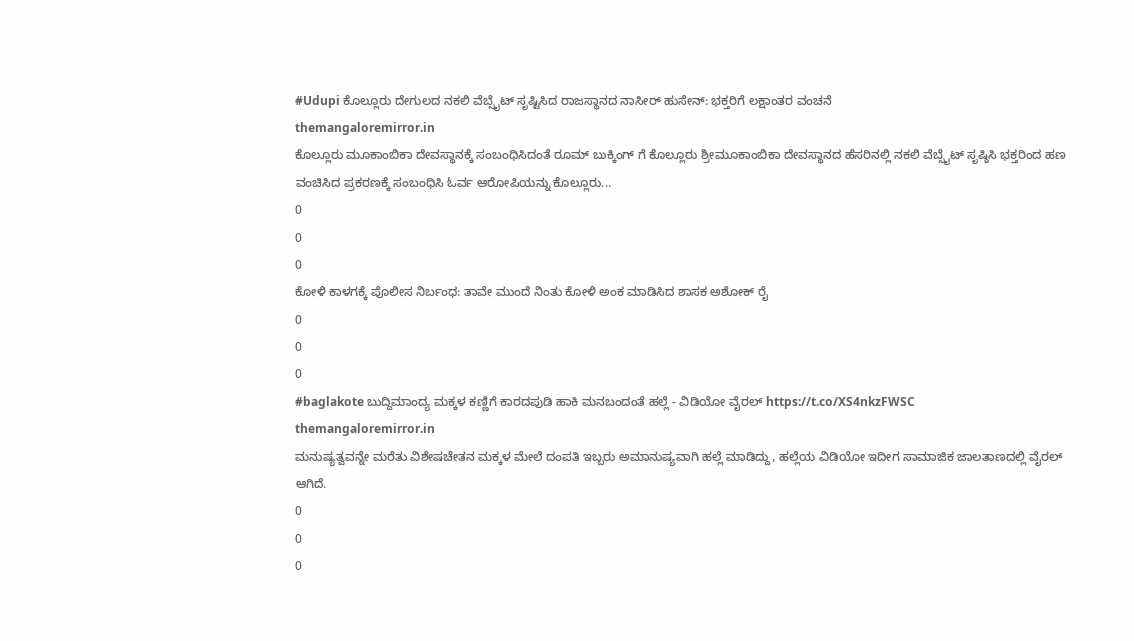#Udupi ಕೊಲ್ಲೂರು ದೇಗುಲದ ನಕಲಿ ವೆಬ್ಸೈಟ್ ಸೃಷ್ಟಿಸಿದ ರಾಜಸ್ಥಾನದ ನಾಸೀರ್ ಹುಸೇನ್: ಭಕ್ತರಿಗೆ ಲಕ್ಷಾಂತರ ವಂಚನೆ
themangaloremirror.in
ಕೊಲ್ಲೂರು ಮೂಕಾಂಬಿಕಾ ದೇವಸ್ಥಾನಕ್ಕೆ ಸಂಬಂಧಿಸಿದಂತೆ ರೂಮ್ ಬುಕ್ಕಿಂಗ್ ಗೆ ಕೊಲ್ಲೂರು ಶ್ರೀಮೂಕಾಂಬಿಕಾ ದೇವಸ್ಥಾನದ ಹೆಸರಿನಲ್ಲಿ ನಕಲಿ ವೆಬ್ಸೈಟ್ ಸೃಷ್ಠಿಸಿ ಭಕ್ತರಿಂದ ಹಣ ವಂಚಿಸಿದ ಪ್ರಕರಣಕ್ಕೆ ಸಂಬಂಧಿಸಿ ಓರ್ವ ಆರೋಪಿಯನ್ನು ಕೊಲ್ಲೂರು...
0
0
0
ಕೋಳಿ ಕಾಳಗಕ್ಕೆ ಪೊಲೀಸ ನಿರ್ಬಂಧ: ತಾವೇ ಮುಂದೆ ನಿಂತು ಕೋಳಿ ಅಂಕ ಮಾಡಿಸಿದ ಶಾಸಕ ಅಶೋಕ್ ರೈ
0
0
0
#baglakote ಬುದ್ದಿಮಾಂದ್ಯ ಮಕ್ಕಳ ಕಣ್ಣಿಗೆ ಕಾರದಪುಡಿ ಹಾಕಿ ಮನಬಂದಂತೆ ಹಲ್ಲೆ - ವಿಡಿಯೋ ವೈರಲ್ https://t.co/XS4nkzFWSC
themangaloremirror.in
ಮನುಷ್ಯತ್ವವನ್ನೇ ಮರೆತು ವಿಶೇಷಚೇತನ ಮಕ್ಕಳ ಮೇಲೆ ದಂಪತಿ ಇಬ್ಬರು ಅಮಾನುಷ್ಯವಾಗಿ ಹಲ್ಲೆ ಮಾಡಿದ್ದು, ಹಲ್ಲೆಯ ವಿಡಿಯೋ ಇದೀಗ ಸಾಮಾಜಿಕ ಜಾಲತಾಣದಲ್ಲಿ ವೈರಲ್ ಆಗಿದೆ.
0
0
0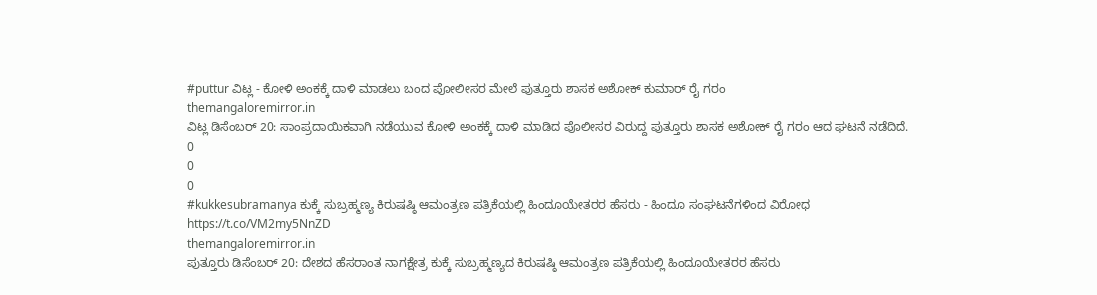#puttur ವಿಟ್ಲ - ಕೋಳಿ ಅಂಕಕ್ಕೆ ದಾಳಿ ಮಾಡಲು ಬಂದ ಪೋಲೀಸರ ಮೇಲೆ ಪುತ್ತೂರು ಶಾಸಕ ಅಶೋಕ್ ಕುಮಾರ್ ರೈ ಗರಂ
themangaloremirror.in
ವಿಟ್ಲ ಡಿಸೆಂಬರ್ 20: ಸಾಂಪ್ರದಾಯಿಕವಾಗಿ ನಡೆಯುವ ಕೋಳಿ ಅಂಕಕ್ಕೆ ದಾಳಿ ಮಾಡಿದ ಪೊಲೀಸರ ವಿರುದ್ದ ಪುತ್ತೂರು ಶಾಸಕ ಅಶೋಕ್ ರೈ ಗರಂ ಆದ ಘಟನೆ ನಡೆದಿದೆ.
0
0
0
#kukkesubramanya ಕುಕ್ಕೆ ಸುಬ್ರಹ್ಮಣ್ಯ ಕಿರುಷಷ್ಠಿ ಆಮಂತ್ರಣ ಪತ್ರಿಕೆಯಲ್ಲಿ ಹಿಂದೂಯೇತರರ ಹೆಸರು - ಹಿಂದೂ ಸಂಘಟನೆಗಳಿಂದ ವಿರೋಧ https://t.co/VM2my5NnZD
themangaloremirror.in
ಪುತ್ತೂರು ಡಿಸೆಂಬರ್ 20: ದೇಶದ ಹೆಸರಾಂತ ನಾಗಕ್ಷೇತ್ರ ಕುಕ್ಕೆ ಸುಬ್ರಹ್ಮಣ್ಯದ ಕಿರುಷಷ್ಠಿ ಆಮಂತ್ರಣ ಪತ್ರಿಕೆಯಲ್ಲಿ ಹಿಂದೂಯೇತರರ ಹೆಸರು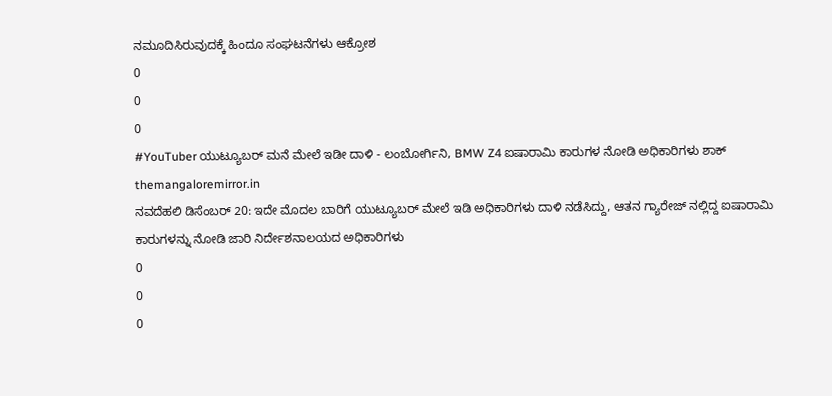ನಮೂದಿಸಿರುವುದಕ್ಕೆ ಹಿಂದೂ ಸಂಘಟನೆಗಳು ಆಕ್ರೋಶ
0
0
0
#YouTuber ಯುಟ್ಯೂಬರ್ ಮನೆ ಮೇಲೆ ಇಡೀ ದಾಳಿ - ಲಂಬೋರ್ಗಿನಿ, BMW Z4 ಐಷಾರಾಮಿ ಕಾರುಗಳ ನೋಡಿ ಅಧಿಕಾರಿಗಳು ಶಾಕ್
themangaloremirror.in
ನವದೆಹಲಿ ಡಿಸೆಂಬರ್ 20: ಇದೇ ಮೊದಲ ಬಾರಿಗೆ ಯುಟ್ಯೂಬರ್ ಮೇಲೆ ಇಡಿ ಅಧಿಕಾರಿಗಳು ದಾಳಿ ನಡೆಸಿದ್ದು, ಆತನ ಗ್ಯಾರೇಜ್ ನಲ್ಲಿದ್ದ ಐಷಾರಾಮಿ ಕಾರುಗಳನ್ನು ನೋಡಿ ಜಾರಿ ನಿರ್ದೇಶನಾಲಯದ ಅಧಿಕಾರಿಗಳು
0
0
0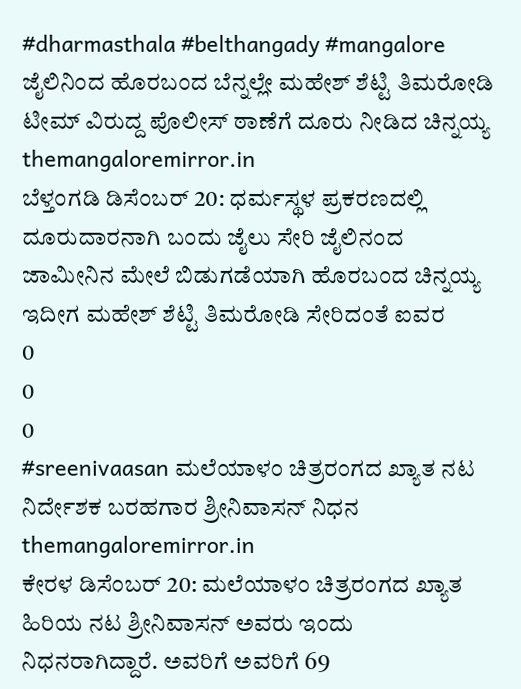#dharmasthala #belthangady #mangalore ಜೈಲಿನಿಂದ ಹೊರಬಂದ ಬೆನ್ನಲ್ಲೇ ಮಹೇಶ್ ಶೆಟ್ಟಿ ತಿಮರೋಡಿ ಟೀಮ್ ವಿರುದ್ದ ಪೊಲೀಸ್ ಠಾಣೆಗೆ ದೂರು ನೀಡಿದ ಚಿನ್ನಯ್ಯ
themangaloremirror.in
ಬೆಳ್ತಂಗಡಿ ಡಿಸೆಂಬರ್ 20: ಧರ್ಮಸ್ಥಳ ಪ್ರಕರಣದಲ್ಲಿ ದೂರುದಾರನಾಗಿ ಬಂದು ಜೈಲು ಸೇರಿ ಜೈಲಿನಂದ ಜಾಮೀನಿನ ಮೇಲೆ ಬಿಡುಗಡೆಯಾಗಿ ಹೊರಬಂದ ಚಿನ್ನಯ್ಯ ಇದೀಗ ಮಹೇಶ್ ಶೆಟ್ಟಿ ತಿಮರೋಡಿ ಸೇರಿದಂತೆ ಐವರ
0
0
0
#sreenivaasan ಮಲೆಯಾಳಂ ಚಿತ್ರರಂಗದ ಖ್ಯಾತ ನಟ ನಿರ್ದೇಶಕ ಬರಹಗಾರ ಶ್ರೀನಿವಾಸನ್ ನಿಧನ
themangaloremirror.in
ಕೇರಳ ಡಿಸೆಂಬರ್ 20: ಮಲೆಯಾಳಂ ಚಿತ್ರರಂಗದ ಖ್ಯಾತ ಹಿರಿಯ ನಟ ಶ್ರೀನಿವಾಸನ್ ಅವರು ಇಂದು ನಿಧನರಾಗಿದ್ದಾರೆ. ಅವರಿಗೆ ಅವರಿಗೆ 69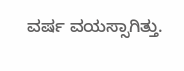ವರ್ಷ ವಯಸ್ಸಾಗಿತ್ತು.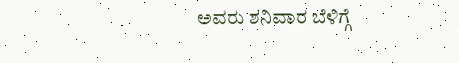ಅವರು ಶನಿವಾರ ಬೆಳಿಗ್ಗೆ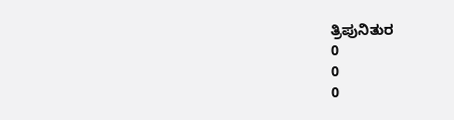ತ್ರಿಪುನಿತುರ
0
0
0